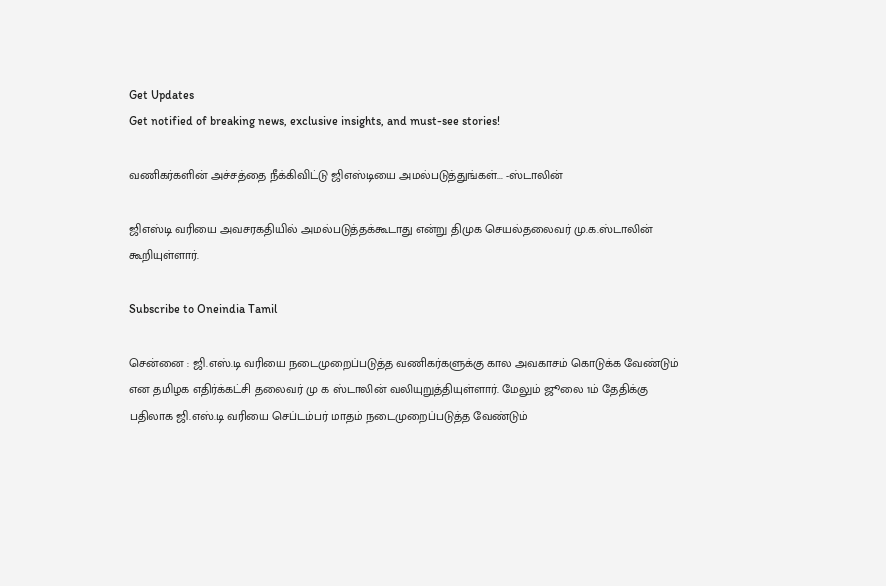Get Updates
Get notified of breaking news, exclusive insights, and must-see stories!

வணிகர்களின் அச்சத்தை நீக்கிவிட்டு ஜிஎஸ்டியை அமல்படுத்துங்கள்... -ஸ்டாலின்

ஜிஎஸ்டி வரியை அவசரகதியில் அமல்படுத்தக்கூடாது என்று திமுக செயல்தலைவர் மு.க.ஸ்டாலின் கூறியுள்ளார்.

Subscribe to Oneindia Tamil

சென்னை : ஜி.எஸ்.டி வரியை நடைமுறைப்படுத்த வணிகர்களுக்கு கால அவகாசம் கொடுக்க வேண்டும் என தமிழக எதிர்க்கட்சி தலைவர் மு க ஸ்டாலின் வலியுறுத்தியுள்ளார். மேலும் ஜூலை 1ம் தேதிக்கு பதிலாக ஜி.எஸ்.டி வரியை செப்டம்பர் மாதம் நடைமுறைப்படுத்த வேண்டும்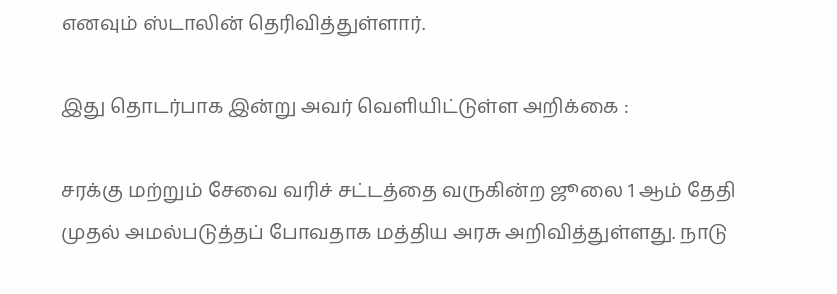எனவும் ஸ்டாலின் தெரிவித்துள்ளார்.

இது தொடர்பாக இன்று அவர் வெளியிட்டுள்ள அறிக்கை :

சரக்கு மற்றும் சேவை வரிச் சட்டத்தை வருகின்ற ஜூலை 1 ஆம் தேதி முதல் அமல்படுத்தப் போவதாக மத்திய அரசு அறிவித்துள்ளது. நாடு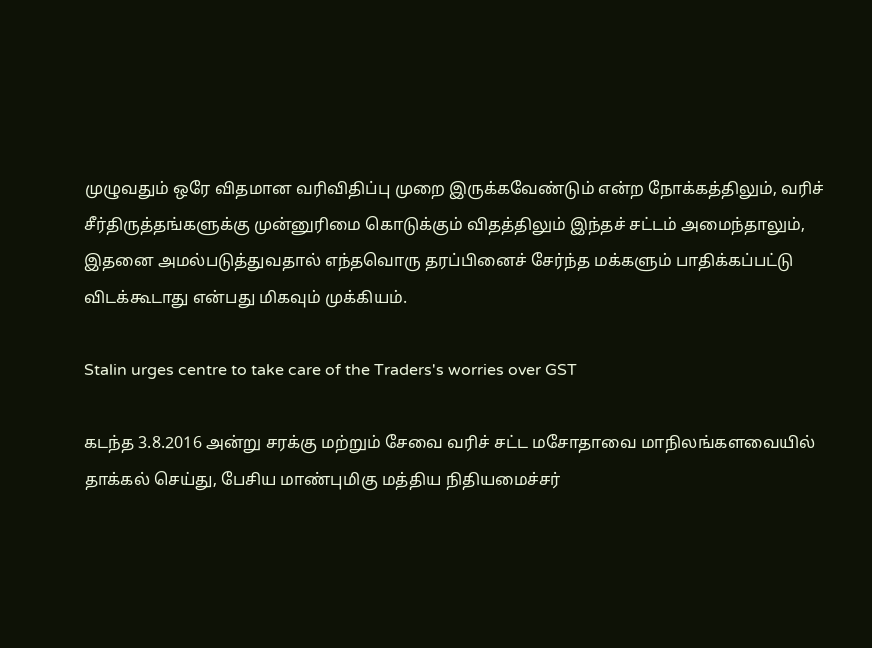முழுவதும் ஒரே விதமான வரிவிதிப்பு முறை இருக்கவேண்டும் என்ற நோக்கத்திலும், வரிச் சீர்திருத்தங்களுக்கு முன்னுரிமை கொடுக்கும் விதத்திலும் இந்தச் சட்டம் அமைந்தாலும், இதனை அமல்படுத்துவதால் எந்தவொரு தரப்பினைச் சேர்ந்த மக்களும் பாதிக்கப்பட்டு விடக்கூடாது என்பது மிகவும் முக்கியம்.

Stalin urges centre to take care of the Traders's worries over GST

கடந்த 3.8.2016 அன்று சரக்கு மற்றும் சேவை வரிச் சட்ட மசோதாவை மாநிலங்களவையில் தாக்கல் செய்து, பேசிய மாண்புமிகு மத்திய நிதியமைச்சர்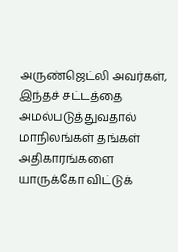அருண்ஜெட்லி அவர்கள், இந்தச் சட்டத்தை அமல்படுத்துவதால் மாநிலங்கள் தங்கள் அதிகாரங்களை யாருக்கோ விட்டுக்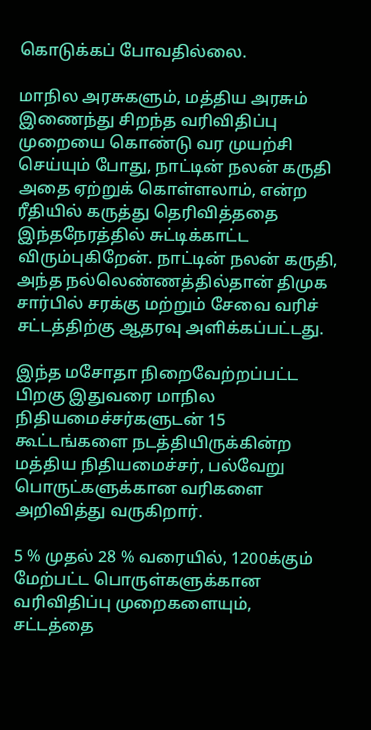கொடுக்கப் போவதில்லை.

மாநில அரசுகளும், மத்திய அரசும் இணைந்து சிறந்த வரிவிதிப்பு முறையை கொண்டு வர முயற்சி செய்யும் போது, நாட்டின் நலன் கருதி அதை ஏற்றுக் கொள்ளலாம், என்ற ரீதியில் கருத்து தெரிவித்ததை இந்தநேரத்தில் சுட்டிக்காட்ட விரும்புகிறேன். நாட்டின் நலன் கருதி, அந்த நல்லெண்ணத்தில்தான் திமுக சார்பில் சரக்கு மற்றும் சேவை வரிச் சட்டத்திற்கு ஆதரவு அளிக்கப்பட்டது.

இந்த மசோதா நிறைவேற்றப்பட்ட பிறகு இதுவரை மாநில நிதியமைச்சர்களுடன் 15 கூட்டங்களை நடத்தியிருக்கின்ற மத்திய நிதியமைச்சர், பல்வேறு பொருட்களுக்கான வரிகளை அறிவித்து வருகிறார்.

5 % முதல் 28 % வரையில், 1200க்கும் மேற்பட்ட பொருள்களுக்கான வரிவிதிப்பு முறைகளையும், சட்டத்தை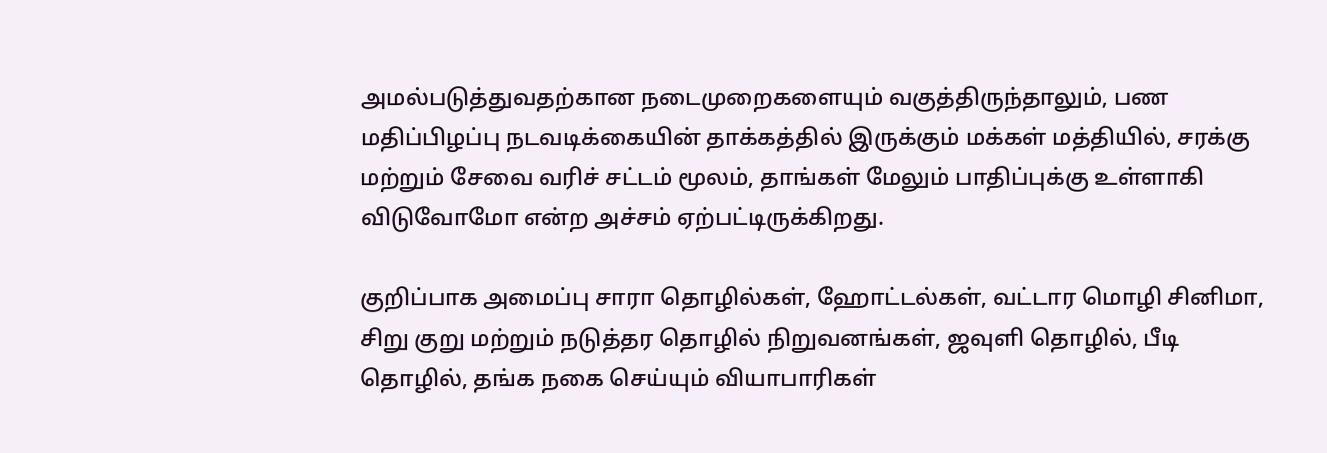அமல்படுத்துவதற்கான நடைமுறைகளையும் வகுத்திருந்தாலும், பண மதிப்பிழப்பு நடவடிக்கையின் தாக்கத்தில் இருக்கும் மக்கள் மத்தியில், சரக்கு மற்றும் சேவை வரிச் சட்டம் மூலம், தாங்கள் மேலும் பாதிப்புக்கு உள்ளாகி விடுவோமோ என்ற அச்சம் ஏற்பட்டிருக்கிறது.

குறிப்பாக அமைப்பு சாரா தொழில்கள், ஹோட்டல்கள், வட்டார மொழி சினிமா, சிறு குறு மற்றும் நடுத்தர தொழில் நிறுவனங்கள், ஜவுளி தொழில், பீடி தொழில், தங்க நகை செய்யும் வியாபாரிகள்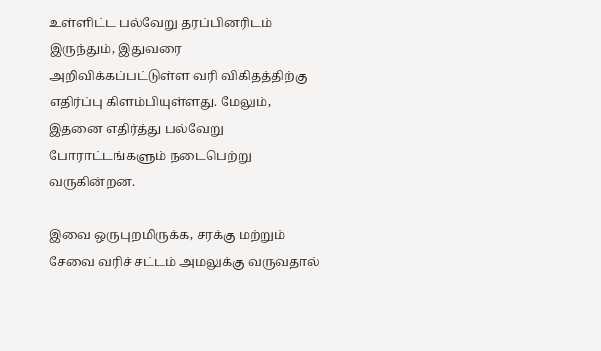உள்ளிட்ட பல்வேறு தரப்பினரிடம் இருந்தும், இதுவரை அறிவிக்கப்பட்டுள்ள வரி விகிதத்திற்கு எதிர்ப்பு கிளம்பியுள்ளது. மேலும், இதனை எதிர்த்து பல்வேறு போராட்டங்களும் நடைபெற்று வருகின்றன.

இவை ஒருபுறமிருக்க, சரக்கு மற்றும் சேவை வரிச் சட்டம் அமலுக்கு வருவதால்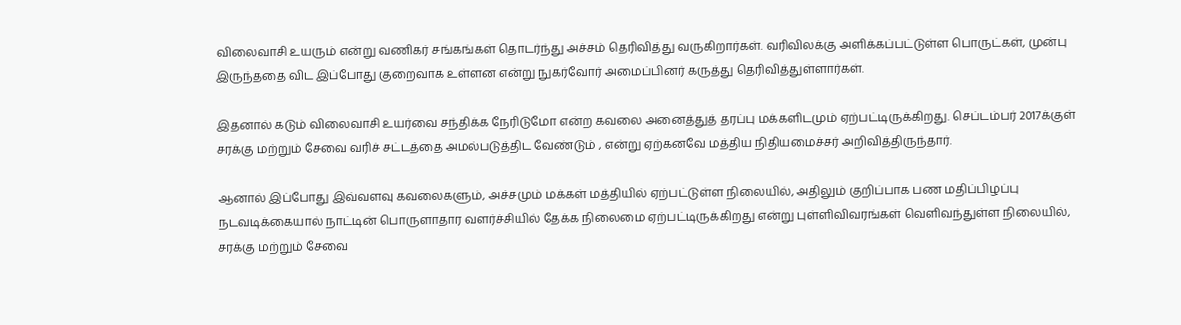விலைவாசி உயரும் என்று வணிகர் சங்கங்கள் தொடர்ந்து அச்சம் தெரிவித்து வருகிறார்கள். வரிவிலக்கு அளிக்கப்பட்டுள்ள பொருட்கள், முன்பு இருந்ததை விட இப்போது குறைவாக உள்ளன என்று நுகர்வோர் அமைப்பினர் கருத்து தெரிவித்துள்ளார்கள்.

இதனால் கடும் விலைவாசி உயர்வை சந்திக்க நேரிடுமோ என்ற கவலை அனைத்துத் தரப்பு மக்களிடமும் ஏற்பட்டிருக்கிறது. செப்டம்பர் 2017க்குள் சரக்கு மற்றும் சேவை வரிச் சட்டத்தை அமல்படுத்திட வேண்டும் , என்று ஏற்கனவே மத்திய நிதியமைச்சர் அறிவித்திருந்தார்.

ஆனால் இப்போது இவ்வளவு கவலைகளும், அச்சமும் மக்கள் மத்தியில் ஏற்பட்டுள்ள நிலையில், அதிலும் குறிப்பாக பண மதிப்பிழப்பு நடவடிக்கையால் நாட்டின் பொருளாதார வளர்ச்சியில் தேக்க நிலைமை ஏற்பட்டிருக்கிறது என்று புள்ளிவிவரங்கள் வெளிவந்துள்ள நிலையில், சரக்கு மற்றும் சேவை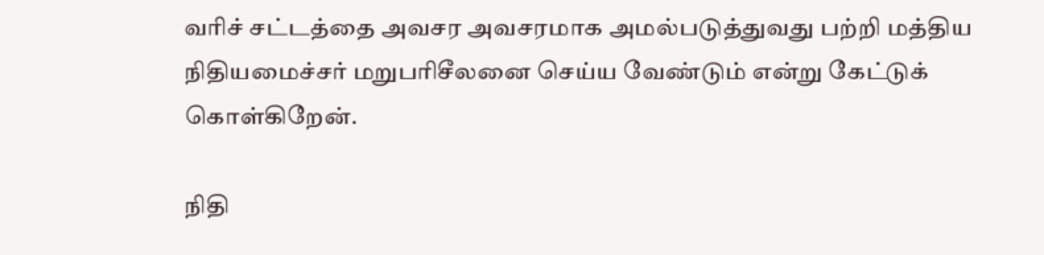வரிச் சட்டத்தை அவசர அவசரமாக அமல்படுத்துவது பற்றி மத்திய நிதியமைச்சர் மறுபரிசீலனை செய்ய வேண்டும் என்று கேட்டுக் கொள்கிறேன்.

நிதி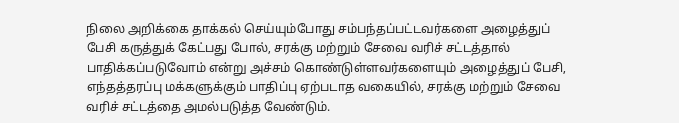நிலை அறிக்கை தாக்கல் செய்யும்போது சம்பந்தப்பட்டவர்களை அழைத்துப் பேசி கருத்துக் கேட்பது போல், சரக்கு மற்றும் சேவை வரிச் சட்டத்தால் பாதிக்கப்படுவோம் என்று அச்சம் கொண்டுள்ளவர்களையும் அழைத்துப் பேசி, எந்தத்தரப்பு மக்களுக்கும் பாதிப்பு ஏற்படாத வகையில், சரக்கு மற்றும் சேவை வரிச் சட்டத்தை அமல்படுத்த வேண்டும்.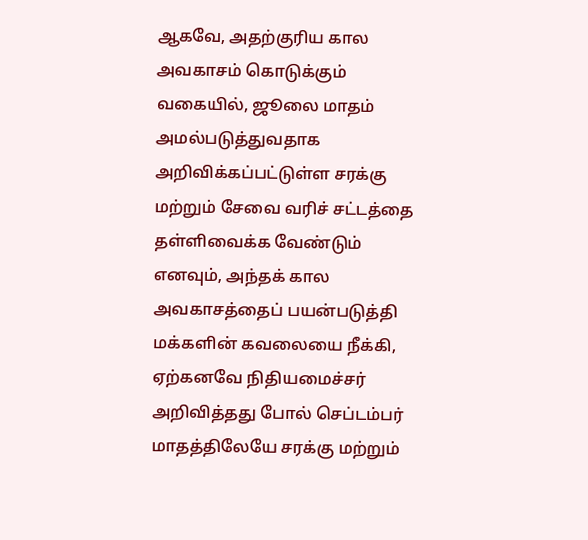ஆகவே, அதற்குரிய கால அவகாசம் கொடுக்கும் வகையில், ஜூலை மாதம் அமல்படுத்துவதாக அறிவிக்கப்பட்டுள்ள சரக்கு மற்றும் சேவை வரிச் சட்டத்தை தள்ளிவைக்க வேண்டும் எனவும், அந்தக் கால அவகாசத்தைப் பயன்படுத்தி மக்களின் கவலையை நீக்கி, ஏற்கனவே நிதியமைச்சர் அறிவித்தது போல் செப்டம்பர் மாதத்திலேயே சரக்கு மற்றும்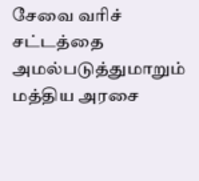சேவை வரிச் சட்டத்தை அமல்படுத்துமாறும் மத்திய அரசை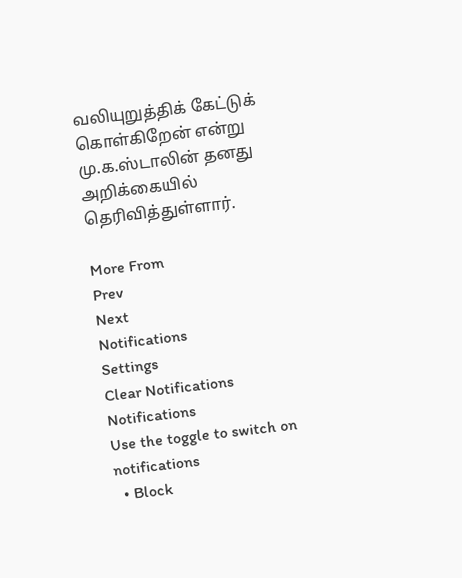வலியுறுத்திக் கேட்டுக் கொள்கிறேன் என்று மு.க.ஸ்டாலின் தனது அறிக்கையில் தெரிவித்துள்ளார்.

More From
Prev
Next
Notifications
Settings
Clear Notifications
Notifications
Use the toggle to switch on notifications
  • Block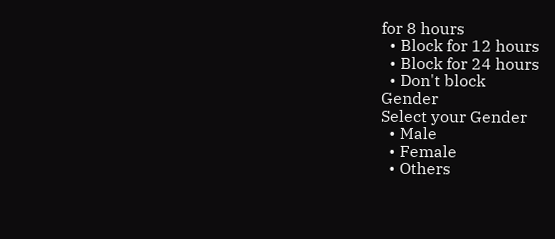for 8 hours
  • Block for 12 hours
  • Block for 24 hours
  • Don't block
Gender
Select your Gender
  • Male
  • Female
  • Others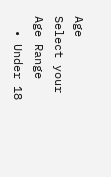Age
Select your Age Range
  • Under 18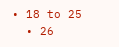• 18 to 25
  • 26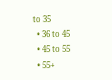to 35
  • 36 to 45
  • 45 to 55
  • 55+